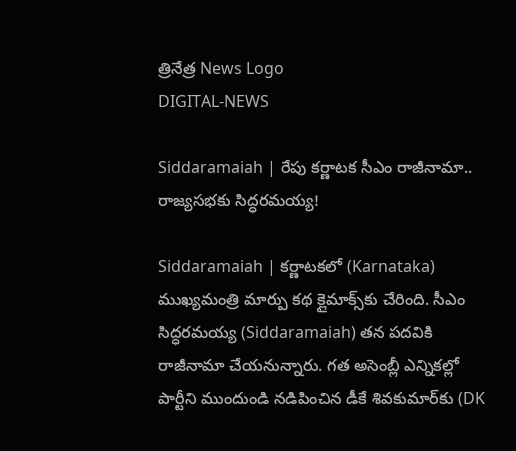త్రినేత్ర News Logo
DIGITAL-NEWS

Siddaramaiah | రేపు క‌ర్ణాట‌క సీఎం రాజీనామా.. రాజ్య‌స‌భ‌కు సిద్ధ‌ర‌మ‌య్య!

Siddaramaiah | క‌ర్ణాట‌కలో (Karnataka) ముఖ్య‌మంత్రి మార్పు క‌థ క్లైమాక్స్‌కు చేరింది. సీఎం సిద్ధ‌ర‌మ‌య్య (Siddaramaiah) త‌న ప‌ద‌వికి రాజీనామా చేయ‌నున్నారు. గ‌త అసెంబ్లీ ఎన్నిక‌ల్లో పార్టీని ముందుండి న‌డిపించిన డీకే శివ‌కుమార్‌కు (DK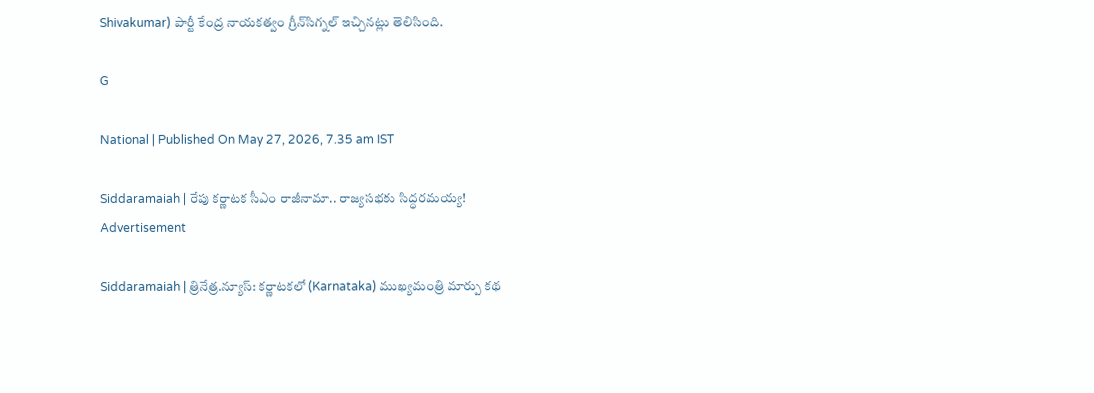Shivakumar) పార్టీ కేంద్ర నాయ‌క‌త్వం గ్రీన్‌సిగ్న‌ల్ ఇచ్చిన‌ట్లు తెలిసింది.

G

National | Published On May 27, 2026, 7.35 am IST

Siddaramaiah | రేపు క‌ర్ణాట‌క సీఎం రాజీనామా.. రాజ్య‌స‌భ‌కు సిద్ధ‌ర‌మ‌య్య!
Advertisement

Siddaramaiah | త్రినేత్ర‌.న్యూస్‌: క‌ర్ణాట‌కలో (Karnataka) ముఖ్య‌మంత్రి మార్పు క‌థ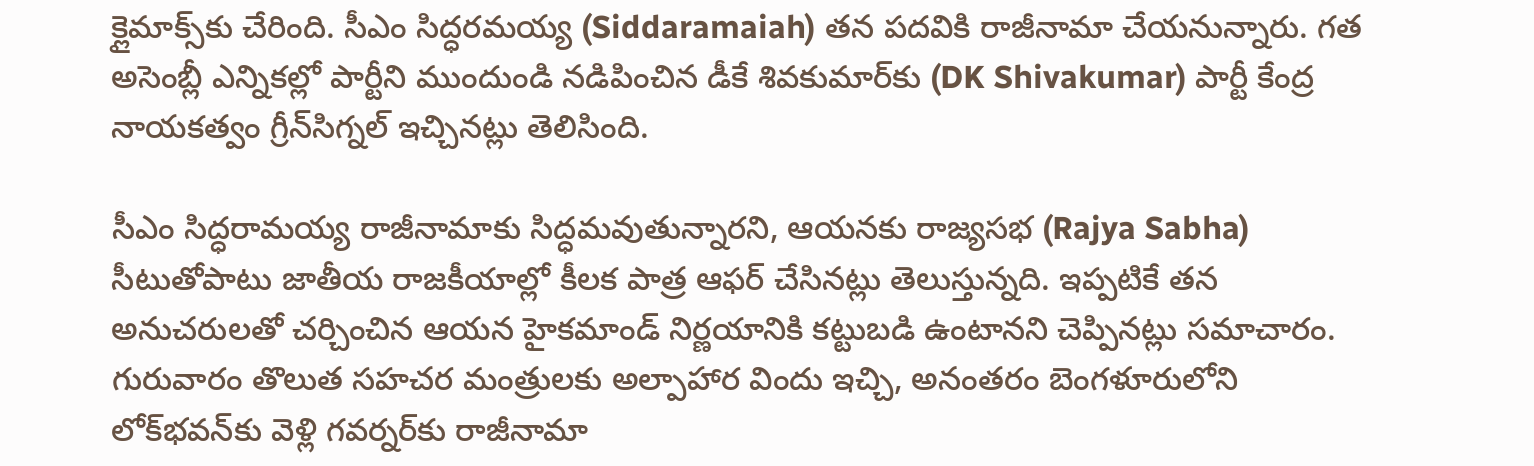క్లైమాక్స్‌కు చేరింది. సీఎం సిద్ధ‌ర‌మ‌య్య (Siddaramaiah) త‌న ప‌ద‌వికి రాజీనామా చేయ‌నున్నారు. గ‌త అసెంబ్లీ ఎన్నిక‌ల్లో పార్టీని ముందుండి న‌డిపించిన డీకే శివ‌కుమార్‌కు (DK Shivakumar) పార్టీ కేంద్ర నాయ‌క‌త్వం గ్రీన్‌సిగ్న‌ల్ ఇచ్చిన‌ట్లు తెలిసింది.

సీఎం సిద్ధ‌రామ‌య్య రాజీనామాకు సిద్ధ‌మ‌వుతున్నార‌ని, ఆయ‌న‌కు రాజ్య‌స‌భ (Rajya Sabha) సీటుతోపాటు జాతీయ రాజ‌కీయాల్లో కీల‌క పాత్ర ఆఫ‌ర్ చేసిన‌ట్లు తెలుస్తున్న‌ది. ఇప్ప‌టికే త‌న అనుచ‌రుల‌తో చ‌ర్చించిన ఆయ‌న హైక‌మాండ్ నిర్ణ‌యానికి క‌ట్టుబ‌డి ఉంటాన‌ని చెప్పిన‌ట్లు స‌మాచారం. గురువారం తొలుత సహచర మంత్రులకు అల్పాహార విందు ఇచ్చి, అనంతరం బెంగళూరులోని లోక్‌భవన్‌కు వెళ్లి గవర్నర్‌కు రాజీనామా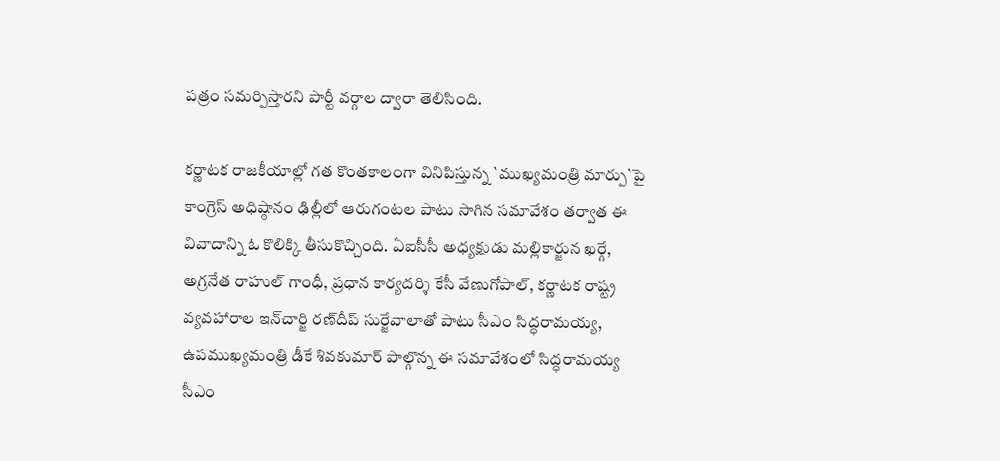పత్రం సమర్పిస్తారని పార్టీ వర్గాల ద్వారా తెలిసింది.

కర్ణాటక రాజ‌కీయాల్లో గ‌త కొంత‌కాలంగా వినిపిస్తున్న `ముఖ్యమంత్రి మార్పు`పై కాంగ్రెస్ అధిష్ఠానం ఢిల్లీలో ఆరుగంట‌ల పాటు సాగిన స‌మావేశం త‌ర్వాత ఈ వివాదాన్ని ఓ కొలిక్కి తీసుకొచ్చింది. ఏఐసీసీ అధ్యక్షుడు మల్లికార్జున ఖర్గే, అగ్రనేత రాహుల్‌ గాంధీ, ప్రధాన కార్యదర్శి కేసీ వేణుగోపాల్, కర్ణాటక రాష్ట్ర వ్యవహారాల ఇన్‌చార్జి రణ్‌దీప్‌ సుర్జేవాలాతో పాటు సీఎం సిద్ధరామయ్య, ఉపముఖ్యమంత్రి డీకే శివకుమార్‌ పాల్గొన్న ఈ స‌మావేశంలో సిద్ధరామయ్య సీఎం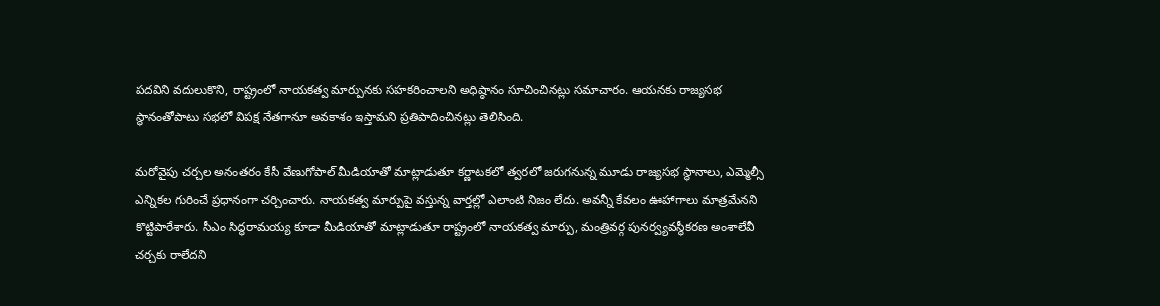పదవిని వదులుకొని, రాష్ట్రంలో నాయకత్వ మార్పునకు సహకరించాలని అధిష్ఠానం సూచించినట్లు సమాచారం. ఆయ‌న‌కు రాజ్యసభ స్థానంతోపాటు సభలో విపక్ష నేతగానూ అవకాశం ఇస్తామని ప్రతిపాదించినట్లు తెలిసింది.

మ‌రోవైపు చర్చల అనంతరం కేసీ వేణుగోపాల్‌ మీడియాతో మాట్లాడుతూ క‌ర్ణాట‌క‌లో త్వ‌ర‌లో జ‌రుగ‌నున్న మూడు రాజ్య‌స‌భ స్థానాలు, ఎమ్మెల్సీ ఎన్నిక‌ల గురించే ప్ర‌ధానంగా చ‌ర్చించారు. నాయ‌క‌త్వ మార్పుపై వ‌స్తున్న వార్త‌ల్లో ఎలాంటి నిజం లేదు. అవ‌న్నీ కేవ‌లం ఊహాగాలు మాత్ర‌మేన‌ని కొట్టిపారేశారు. సీఎం సిద్ధరామయ్య కూడా మీడియాతో మాట్లాడుతూ రాష్ట్రంలో నాయకత్వ మార్పు, మంత్రివర్గ పునర్వ్యవస్థీకరణ అంశాలేవీ చర్చకు రాలేదని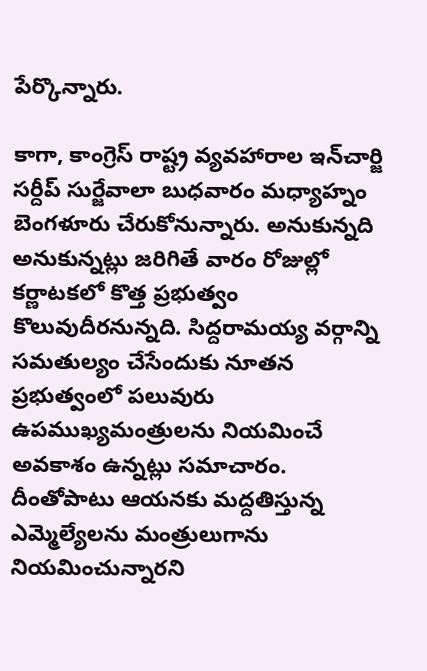పేర్కొన్నారు.

కాగా, కాంగ్రెస్ రాష్ట్ర వ్య‌వ‌హారాల ఇన్‌చార్జి స‌ర్దీప్ సుర్జేవాలా బుధ‌వారం మ‌ధ్యాహ్నం బెంగ‌ళూరు చేరుకోనున్నారు. అనుకున్న‌ది అనుకున్న‌ట్లు జ‌రిగితే వారం రోజుల్లో క‌ర్ణాట‌క‌లో కొత్త ప్ర‌భుత్వం కొలువుదీర‌నున్న‌ది. సిద్ద‌రామ‌య్య వ‌ర్గాన్ని స‌మ‌తుల్యం చేసేందుకు నూతన ప్ర‌భుత్వంలో ప‌లువురు ఉప‌ముఖ్య‌మంత్రులను నియ‌మించే అవకాశం ఉన్న‌ట్లు స‌మాచారం. దీంతోపాటు ఆయ‌నకు మ‌ద్ద‌తిస్తున్న ఎమ్మెల్యేల‌ను మంత్రులుగాను నియ‌మించున్నార‌ని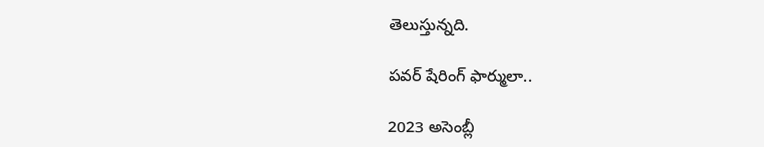తెలుస్తున్న‌ది.

పవర్ షేరింగ్ ఫార్ములా..

2023 అసెంబ్లీ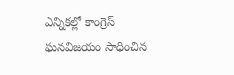ఎన్నికల్లో కాంగ్రెస్ ఘనవిజయం సాధించిన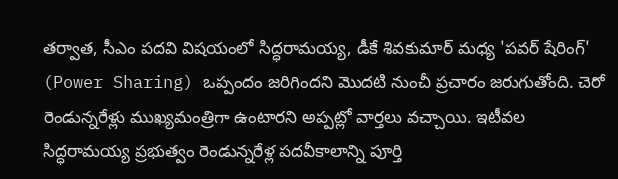తర్వాత, సీఎం పదవి విషయంలో సిద్ధరామయ్య, డీకే శివకుమార్ మధ్య 'పవర్ షేరింగ్' (Power Sharing) ఒప్పందం జరిగిందని మొదటి నుంచీ ప్రచారం జరుగుతోంది. చెరో రెండున్నరేళ్లు ముఖ్యమంత్రిగా ఉంటారని అప్పట్లో వార్తలు వచ్చాయి. ఇటీవల సిద్ధరామయ్య ప్రభుత్వం రెండున్నరేళ్ల పదవీకాలాన్ని పూర్తి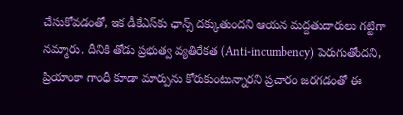చేసుకోవడంతో, ఇక డీకేఎస్‌కు ఛాన్స్ దక్కుతుందని ఆయన మద్దతుదారులు గట్టిగా నమ్మారు. దీనికి తోడు ప్రభుత్వ వ్యతిరేకత (Anti-incumbency) పెరుగుతోందని, ప్రియాంకా గాంధీ కూడా మార్పును కోరుకుంటున్నారని ప్రచారం జరగడంతో ఈ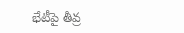భేటీపై తీవ్ర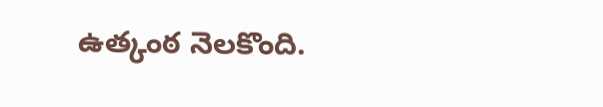ఉత్కంఠ నెలకొంది.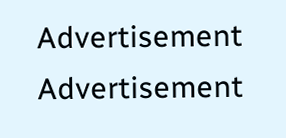Advertisement
Advertisement